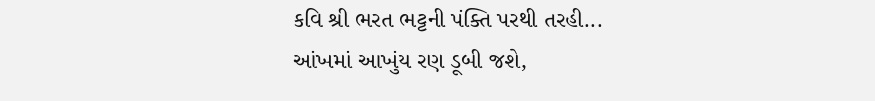કવિ શ્રી ભરત ભટ્ટની પંક્તિ પરથી તરહી...
આંખમાં આખુંય રણ ડૂબી જશે,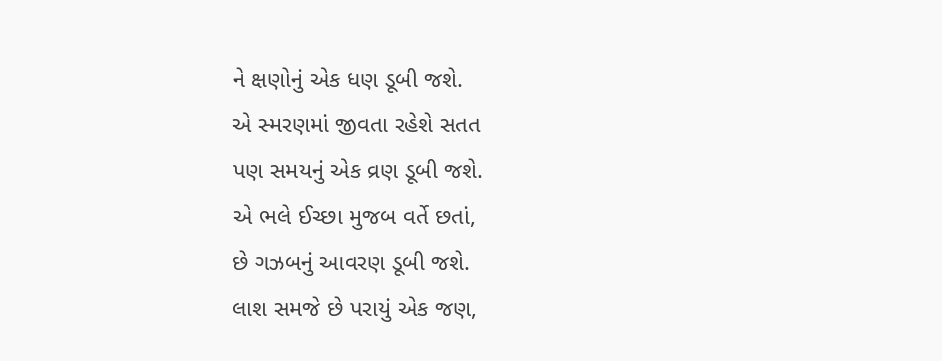ને ક્ષણોનું એક ધણ ડૂબી જશે.
એ સ્મરણમાં જીવતા રહેશે સતત
પણ સમયનું એક વ્રણ ડૂબી જશે.
એ ભલે ઈચ્છા મુજબ વર્તે છતાં,
છે ગઝબનું આવરણ ડૂબી જશે.
લાશ સમજે છે પરાયું એક જણ,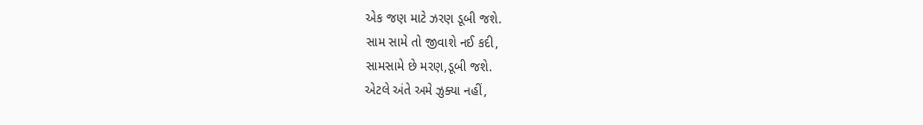એક જણ માટે ઝરણ ડૂબી જશે.
સામ સામે તો જીવાશે નઈ કદી,
સામસામે છે મરણ,ડૂબી જશે.
એટલે અંતે અમે ઝુક્યા નહીં,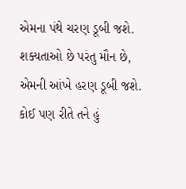એમના પંથે ચરણ ડૂબી જશે.
શક્યતાઓ છે પરંતુ મૌન છે,
એમની આંખે હરણ ડૂબી જશે.
કોઈ પણ રીતે તને હું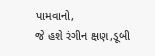પામવાનો,
જે હશે રંગીન ક્ષણ,ડૂબી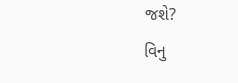જશે?
વિનુ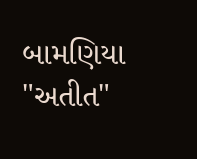બામણિયા "અતીત"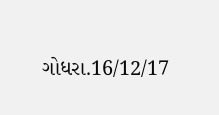ગોધરા.16/12/17